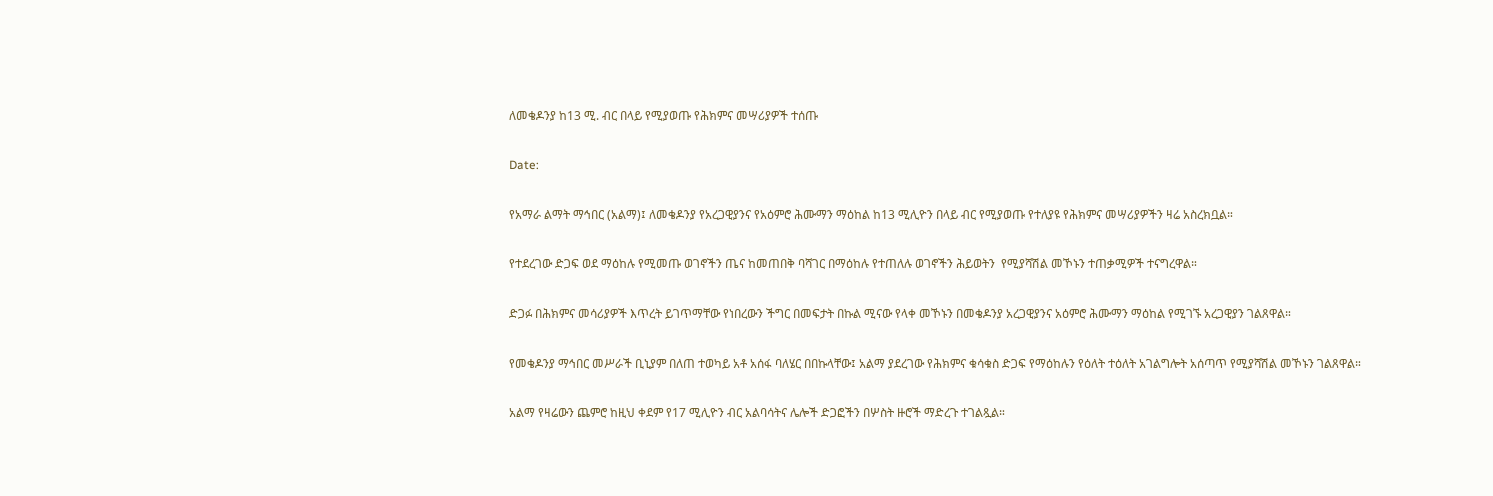ለመቄዶንያ ከ13 ሚ. ብር በላይ የሚያወጡ የሕክምና መሣሪያዎች ተሰጡ

Date:

የአማራ ልማት ማኅበር (አልማ)፤ ለመቄዶንያ የአረጋዊያንና የአዕምሮ ሕሙማን ማዕከል ከ13 ሚሊዮን በላይ ብር የሚያወጡ የተለያዩ የሕክምና መሣሪያዎችን ዛሬ አስረክቧል።

የተደረገው ድጋፍ ወደ ማዕከሉ የሚመጡ ወገኖችን ጤና ከመጠበቅ ባሻገር በማዕከሉ የተጠለሉ ወገኖችን ሕይወትን  የሚያሻሽል መኾኑን ተጠቃሚዎች ተናግረዋል።

ድጋፉ በሕክምና መሳሪያዎች እጥረት ይገጥማቸው የነበረውን ችግር በመፍታት በኩል ሚናው የላቀ መኾኑን በመቄዶንያ አረጋዊያንና አዕምሮ ሕሙማን ማዕከል የሚገኙ አረጋዊያን ገልጸዋል።

የመቄዶንያ ማኅበር መሥራች ቢኒያም በለጠ ተወካይ አቶ አሰፋ ባለሄር በበኩላቸው፤ አልማ ያደረገው የሕክምና ቁሳቁስ ድጋፍ የማዕከሉን የዕለት ተዕለት አገልግሎት አሰጣጥ የሚያሻሽል መኾኑን ገልጸዋል።

አልማ የዛሬውን ጨምሮ ከዚህ ቀደም የ17 ሚሊዮን ብር አልባሳትና ሌሎች ድጋፎችን በሦስት ዙሮች ማድረጉ ተገልጿል።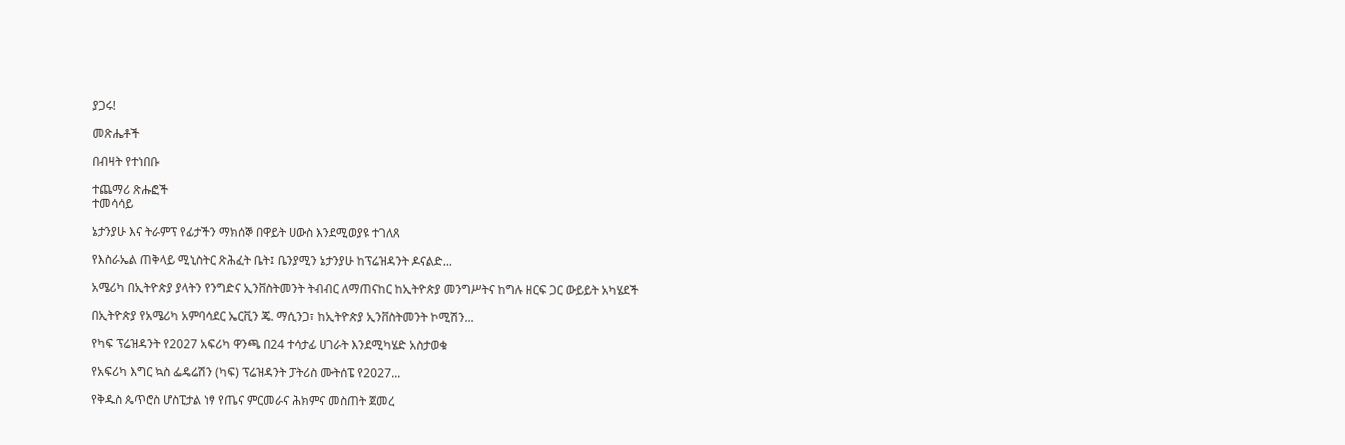ያጋሩ!

መጽሔቶች

በብዛት የተነበቡ

ተጨማሪ ጽሑፎች
ተመሳሳይ

ኔታንያሁ እና ትራምፕ የፊታችን ማክሰኞ በዋይት ሀውስ እንደሚወያዩ ተገለጸ

የእስራኤል ጠቅላይ ሚኒስትር ጽሕፈት ቤት፤ ቤንያሚን ኔታንያሁ ከፕሬዝዳንት ዶናልድ...

አሜሪካ በኢትዮጵያ ያላትን የንግድና ኢንቨስትመንት ትብብር ለማጠናከር ከኢትዮጵያ መንግሥትና ከግሉ ዘርፍ ጋር ውይይት አካሄደች

በኢትዮጵያ የአሜሪካ አምባሳደር ኤርቪን ጄ. ማሲንጋ፣ ከኢትዮጵያ ኢንቨስትመንት ኮሚሽን...

የካፍ ፕሬዝዳንት የ2027 አፍሪካ ዋንጫ በ24 ተሳታፊ ሀገራት እንደሚካሄድ አስታወቁ

የአፍሪካ እግር ኳስ ፌዴሬሽን (ካፍ) ፕሬዝዳንት ፓትሪስ ሙትሰፔ የ2027...

የቅዱስ ጴጥሮስ ሆስፒታል ነፃ የጤና ምርመራና ሕክምና መስጠት ጀመረ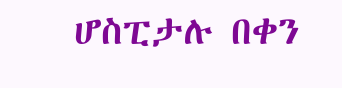ሆስፒታሉ በቀን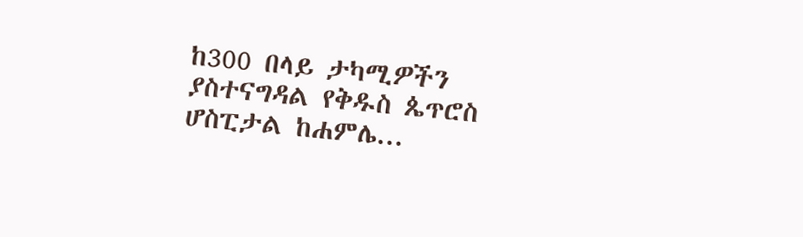ከ300 በላይ ታካሚዎችን ያስተናግዳል የቅዱስ ጴጥሮስ ሆስፒታል ከሐምሌ...